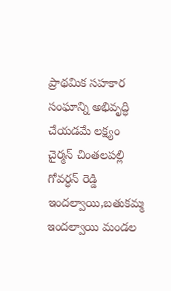ప్రాథమిక సహకార సంఘాన్ని అభివృద్ధి చేయడమే లక్ష్యం
చైర్మన్ చింతలపల్లి గోవర్ధన్ రెడ్డి ఇందల్వాయి,బతుకమ్మ ఇందల్వాయి మండల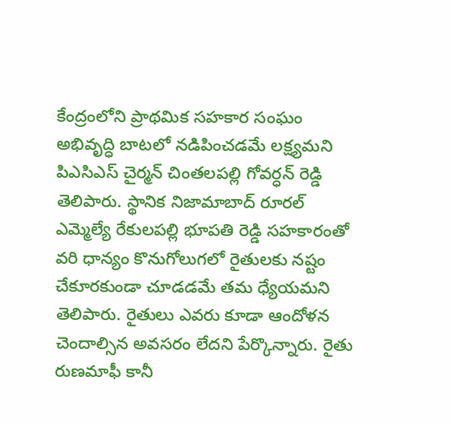కేంద్రంలోని ప్రాథమిక సహకార సంఘం అభివృద్ధి బాటలో నడిపించడమే లక్ష్యమని పిఎసిఎస్ చైర్మన్ చింతలపల్లి గోవర్ధన్ రెడ్డి తెలిపారు. స్థానిక నిజామాబాద్ రూరల్ ఎమ్మెల్యే రేకులపల్లి భూపతి రెడ్డి సహకారంతో వరి ధాన్యం కొనుగోలుగలో రైతులకు నష్టం చేకూరకుండా చూడడమే తమ ధ్యేయమని తెలిపారు. రైతులు ఎవరు కూడా ఆందోళన చెందాల్సిన అవసరం లేదని పేర్కొన్నారు. రైతు రుణమాఫీ కానీ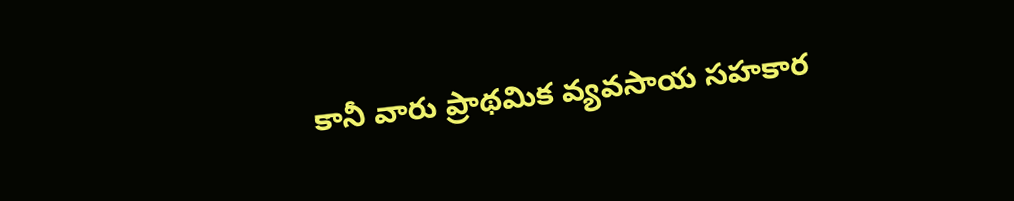కానీ వారు ప్రాథమిక వ్యవసాయ సహకార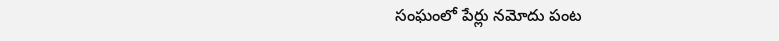సంఘంలో పేర్లు నమోదు పంట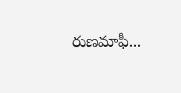రుణమాఫీ...